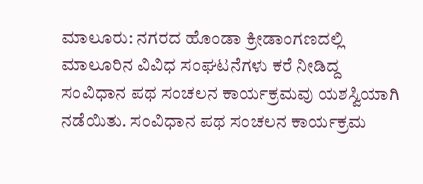ಮಾಲೂರು: ನಗರದ ಹೊಂಡಾ ಕ್ರೀಡಾಂಗಣದಲ್ಲಿ ಮಾಲೂರಿನ ವಿವಿಧ ಸಂಘಟನೆಗಳು ಕರೆ ನೀಡಿದ್ದ ಸಂವಿಧಾನ ಪಥ ಸಂಚಲನ ಕಾರ್ಯಕ್ರಮವು ಯಶಸ್ವಿಯಾಗಿ ನಡೆಯಿತು. ಸಂವಿಧಾನ ಪಥ ಸಂಚಲನ ಕಾರ್ಯಕ್ರಮ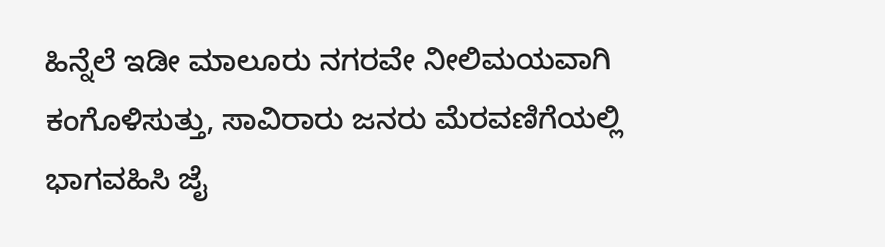ಹಿನ್ನೆಲೆ ಇಡೀ ಮಾಲೂರು ನಗರವೇ ನೀಲಿಮಯವಾಗಿ ಕಂಗೊಳಿಸುತ್ತು, ಸಾವಿರಾರು ಜನರು ಮೆರವಣಿಗೆಯಲ್ಲಿ ಭಾಗವಹಿಸಿ ಜೈ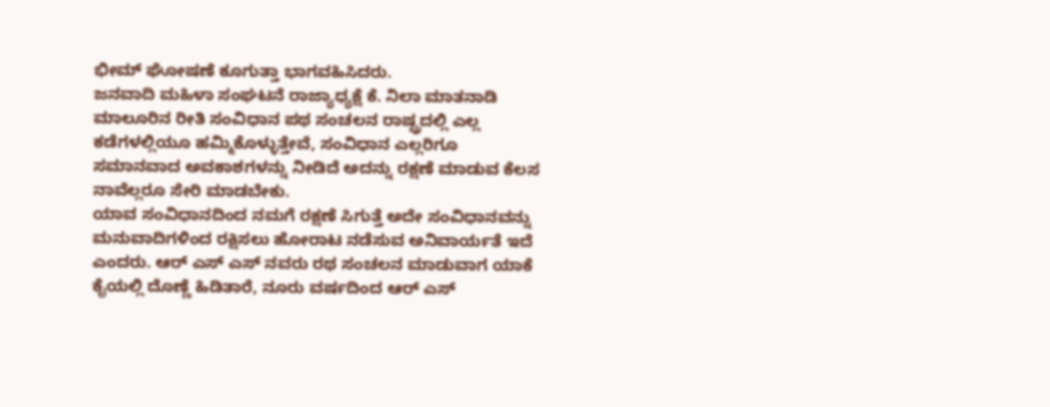ಭೀಮ್ ಘೋಷಣೆ ಕೂಗುತ್ತಾ ಭಾಗವಹಿಸಿದರು.
ಜನವಾದಿ ಮಹಿಳಾ ಸಂಘಟನೆ ರಾಜ್ಯಾಧ್ಯಕ್ಷೆ ಕೆ. ನಿಲಾ ಮಾತನಾಡಿ ಮಾಲೂರಿನ ರೀತಿ ಸಂವಿಧಾನ ಪಥ ಸಂಚಲನ ರಾಷ್ಟ್ರದಲ್ಲಿ ಎಲ್ಲ ಕಡೆಗಳಲ್ಲಿಯೂ ಹಮ್ಮಿಕೊಳ್ಳುತ್ತೇವೆ, ಸಂವಿಧಾನ ಎಲ್ಲರಿಗೂ ಸಮಾನವಾದ ಅವಕಾಶಗಳನ್ನು ನೀಡಿದೆ ಅದನ್ನು ರಕ್ಷಣೆ ಮಾಡುವ ಕೆಲಸ ನಾವೆಲ್ಲರೂ ಸೇರಿ ಮಾಡಬೇಕು.
ಯಾವ ಸಂವಿಧಾನದಿಂದ ನಮಗೆ ರಕ್ಷಣೆ ಸಿಗುತ್ತೆ ಅದೇ ಸಂವಿಧಾನವನ್ನು ಮನುವಾದಿಗಳಿಂದ ರಕ್ಷಿಸಲು ಹೋರಾಟ ನಡೆಸುವ ಅನಿವಾರ್ಯತೆ ಇದೆ ಎಂದರು. ಆರ್ ಎಸ್ ಎಸ್ ನವರು ರಥ ಸಂಚಲನ ಮಾಡುವಾಗ ಯಾಕೆ ಕೈಯಲ್ಲಿ ದೊಣ್ಣೆ ಹಿಡಿತಾರೆ, ನೂರು ವರ್ಷದಿಂದ ಆರ್ ಎಸ್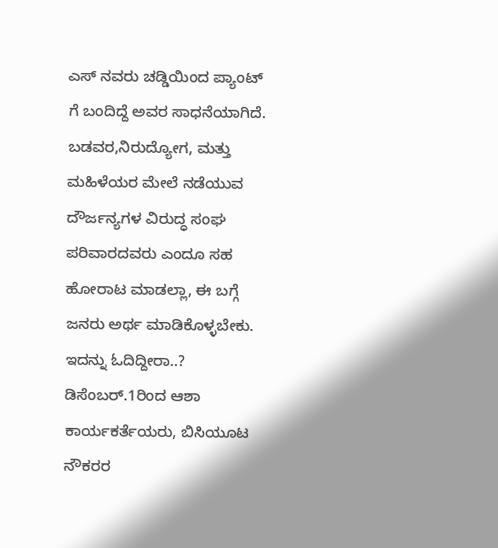ಎಸ್ ನವರು ಚಡ್ಡಿಯಿಂದ ಪ್ಯಾಂಟ್ ಗೆ ಬಂದಿದ್ದೆ ಅವರ ಸಾಧನೆಯಾಗಿದೆ.
ಬಡವರ,ನಿರುದ್ಯೋಗ, ಮತ್ತು ಮಹಿಳೆಯರ ಮೇಲೆ ನಡೆಯುವ ದೌರ್ಜನ್ಯಗಳ ವಿರುದ್ಧ ಸಂಘ ಪರಿವಾರದವರು ಎಂದೂ ಸಹ ಹೋರಾಟ ಮಾಡಲ್ಲಾ, ಈ ಬಗ್ಗೆ ಜನರು ಅರ್ಥ ಮಾಡಿಕೊಳ್ಳಬೇಕು.
ಇದನ್ನು ಓದಿದ್ದೀರಾ..? ಡಿಸೆಂಬರ್.1ರಿಂದ ಆಶಾ ಕಾರ್ಯಕರ್ತೆಯರು, ಬಿಸಿಯೂಟ ನೌಕರರ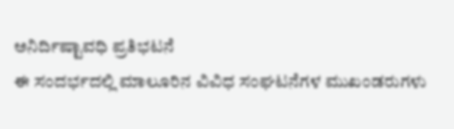ಅನಿರ್ದಿಷ್ಟಾವಧಿ ಪ್ರತಿಭಟನೆ
ಈ ಸಂದರ್ಭದಲ್ಲಿ ಮಾಲೂರಿನ ವಿವಿಧ ಸಂಘಟನೆಗಳ ಮುಖಂಡರುಗಳು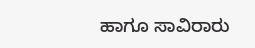ಹಾಗೂ ಸಾವಿರಾರು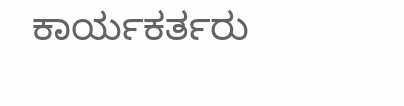ಕಾರ್ಯಕರ್ತರು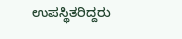ಉಪಸ್ಥಿತರಿದ್ದರು